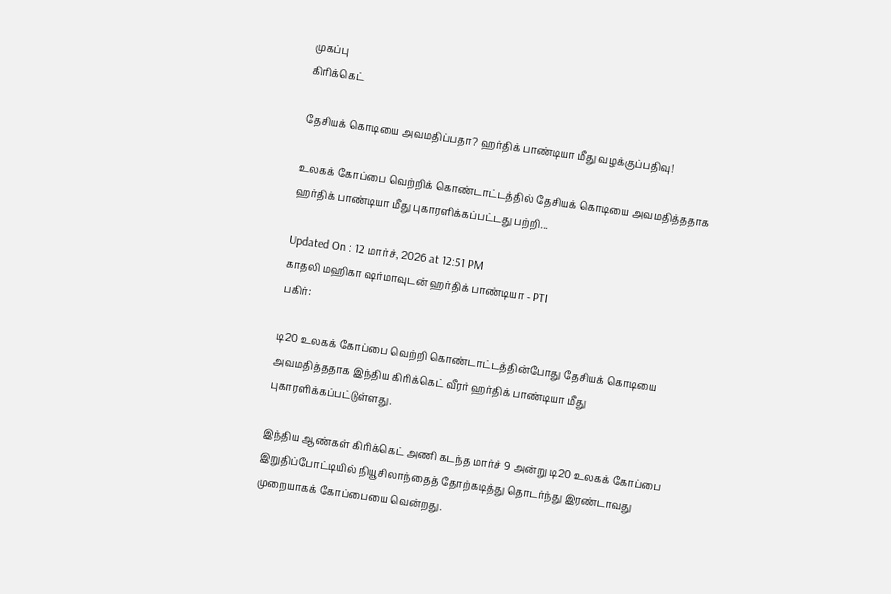முகப்பு
கிரிக்கெட்

தேசியக் கொடியை அவமதிப்பதா? ஹர்திக் பாண்டியா மீது வழக்குப்பதிவு!

உலகக் கோப்பை வெற்றிக் கொண்டாட்டத்தில் தேசியக் கொடியை அவமதித்ததாக ஹர்திக் பாண்டியா மீது புகாரளிக்கப்பட்டது பற்றி...

Updated On : 12 மார்ச், 2026 at 12:51 PM
காதலி மஹிகா ஷர்மாவுடன் ஹர்திக் பாண்டியா - PTI
பகிர்:

டி20 உலகக் கோப்பை வெற்றி கொண்டாட்டத்தின்போது தேசியக் கொடியை அவமதித்ததாக இந்திய கிரிக்கெட் வீரர் ஹர்திக் பாண்டியா மீது புகாரளிக்கப்பட்டுள்ளது.

இந்திய ஆண்கள் கிரிக்கெட் அணி கடந்த மார்ச் 9 அன்று டி20 உலகக் கோப்பை இறுதிப்போட்டியில் நியூசிலாந்தைத் தோற்கடித்து தொடர்ந்து இரண்டாவது முறையாகக் கோப்பையை வென்றது.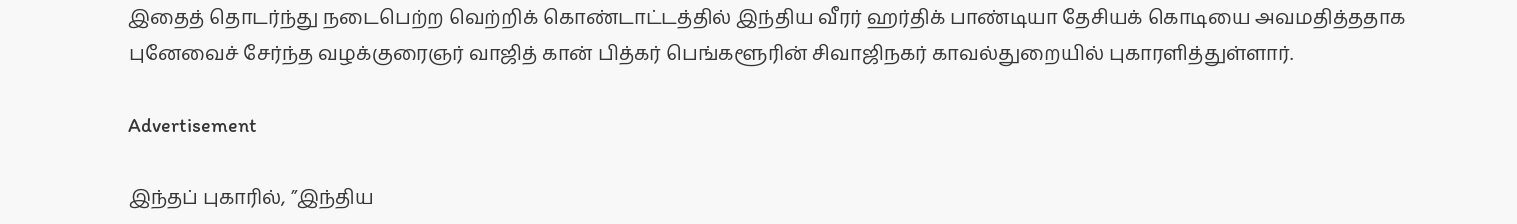இதைத் தொடர்ந்து நடைபெற்ற வெற்றிக் கொண்டாட்டத்தில் இந்திய வீரர் ஹர்திக் பாண்டியா தேசியக் கொடியை அவமதித்ததாக புனேவைச் சேர்ந்த வழக்குரைஞர் வாஜித் கான் பித்கர் பெங்களூரின் சிவாஜிநகர் காவல்துறையில் புகாரளித்துள்ளார்.

Advertisement

இந்தப் புகாரில், ”இந்திய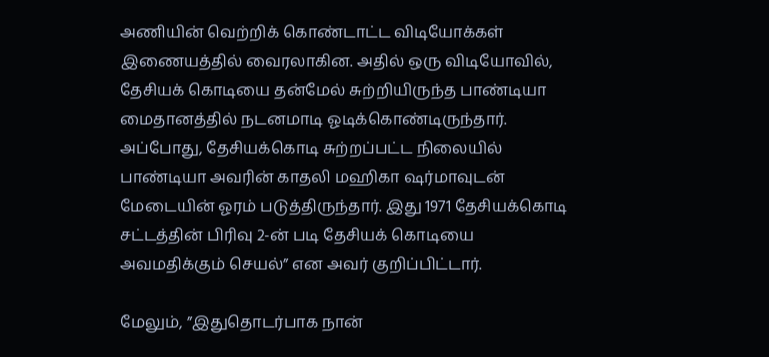அணியின் வெற்றிக் கொண்டாட்ட விடியோக்கள் இணையத்தில் வைரலாகின. அதில் ஒரு விடியோவில், தேசியக் கொடியை தன்மேல் சுற்றியிருந்த பாண்டியா மைதானத்தில் நடனமாடி ஓடிக்கொண்டிருந்தார். அப்போது, தேசியக்கொடி சுற்றப்பட்ட நிலையில் பாண்டியா அவரின் காதலி மஹிகா ஷர்மாவுடன் மேடையின் ஓரம் படுத்திருந்தார். இது 1971 தேசியக்கொடி சட்டத்தின் பிரிவு 2-ன் படி தேசியக் கொடியை அவமதிக்கும் செயல்” என அவர் குறிப்பிட்டார்.

மேலும், ”இதுதொடர்பாக நான்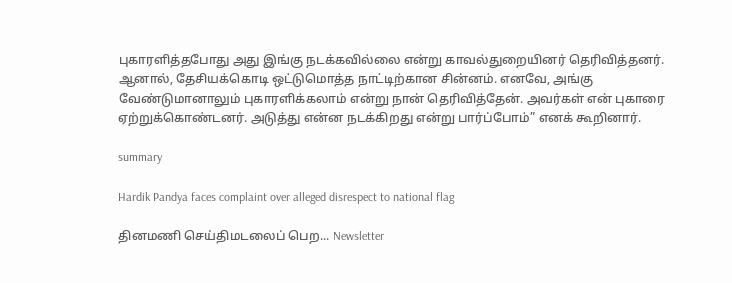புகாரளித்தபோது அது இங்கு நடக்கவில்லை என்று காவல்துறையினர் தெரிவித்தனர். ஆனால், தேசியக்கொடி ஒட்டுமொத்த நாட்டிற்கான சின்னம். எனவே, அங்கு வேண்டுமானாலும் புகாரளிக்கலாம் என்று நான் தெரிவித்தேன். அவர்கள் என் புகாரை ஏற்றுக்கொண்டனர். அடுத்து என்ன நடக்கிறது என்று பார்ப்போம்” எனக் கூறினார்.

summary

Hardik Pandya faces complaint over alleged disrespect to national flag

தினமணி செய்திமடலைப் பெற... Newsletter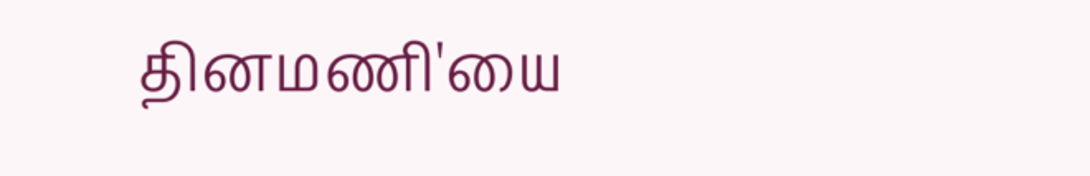தினமணி'யை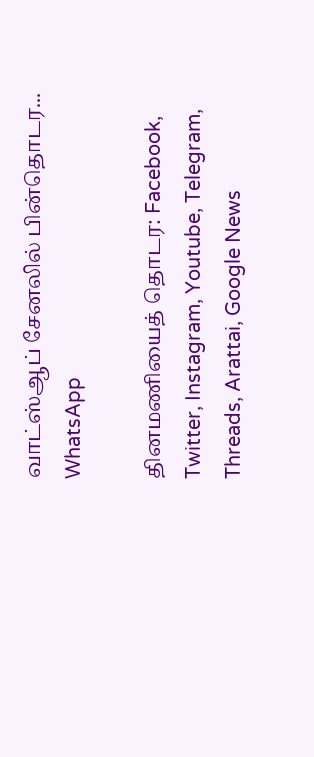வாட்ஸ்ஆப் சேனலில் பின்தொடர... WhatsApp

தினமணியைத் தொடர: Facebook, Twitter, Instagram, Youtube, Telegram, Threads, Arattai, Google News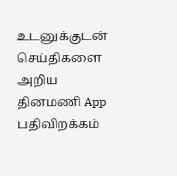உடனுக்குடன் செய்திகளை அறிய தினமணி App பதிவிறக்கம்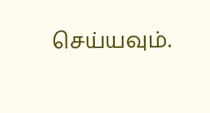செய்யவும்.